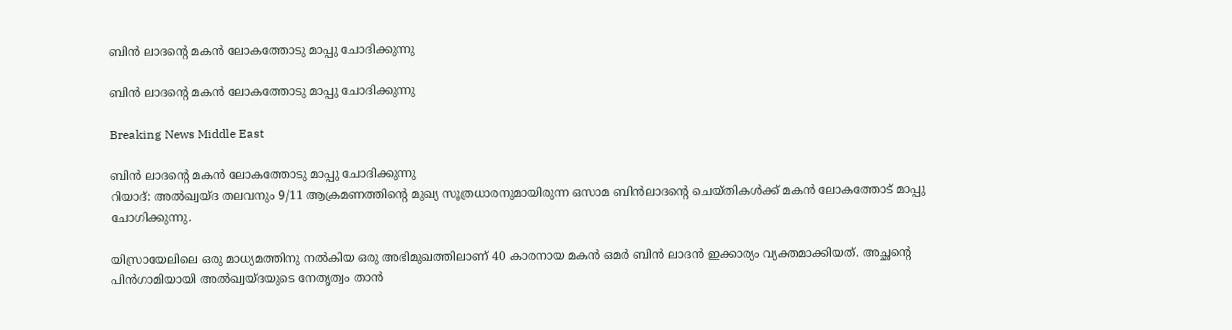ബിന്‍ ലാദന്റെ മകന്‍ ലോകത്തോടു മാപ്പു ചോദിക്കുന്നു

ബിന്‍ ലാദന്റെ മകന്‍ ലോകത്തോടു മാപ്പു ചോദിക്കുന്നു

Breaking News Middle East

ബിന്‍ ലാദന്റെ മകന്‍ ലോകത്തോടു മാപ്പു ചോദിക്കുന്നു
റിയാദ്: അല്‍ഖ്വയ്ദ തലവനും 9/11 ആക്രമണത്തിന്റെ മുഖ്യ സൂത്രധാരനുമായിരുന്ന ഒസാമ ബിന്‍ലാദന്റെ ചെയ്തികള്‍ക്ക് മകന്‍ ലോകത്തോട് മാപ്പു ചോഗിക്കുന്നു.

യിസ്രായേലിലെ ഒരു മാധ്യമത്തിനു നല്‍കിയ ഒരു അഭിമുഖത്തിലാണ് 40 കാരനായ മകന്‍ ഒമര്‍ ബിന്‍ ലാദന്‍ ഇക്കാര്യം വ്യക്തമാക്കിയത്. അച്ഛന്റെ പിന്‍ഗാമിയായി അല്‍ഖ്വയ്ദയുടെ നേതൃത്വം താന്‍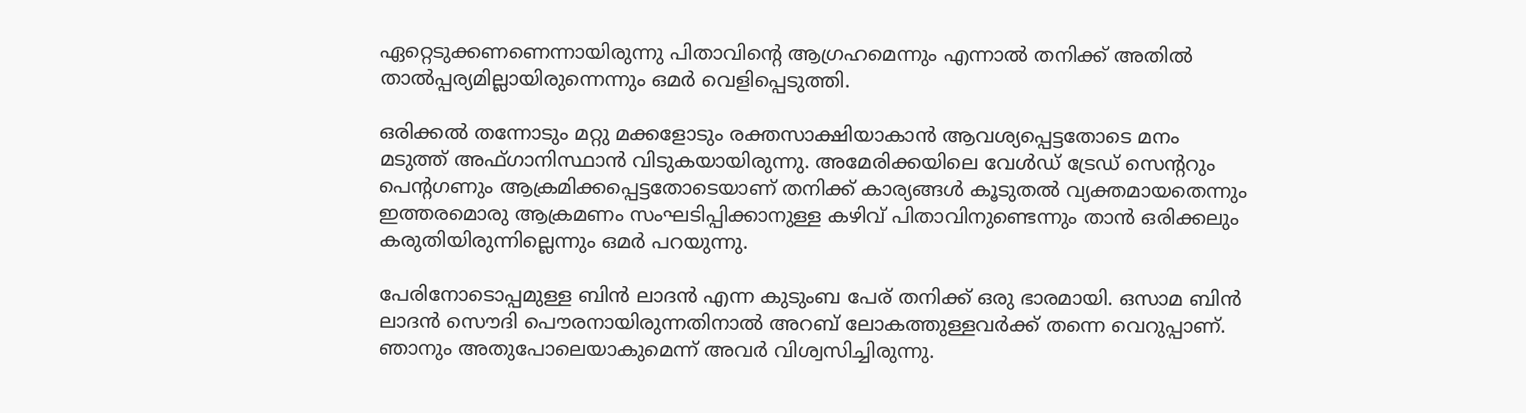ഏറ്റെടുക്കണണെന്നായിരുന്നു പിതാവിന്റെ ആഗ്രഹമെന്നും എന്നാല്‍ തനിക്ക് അതില്‍ താല്‍പ്പര്യമില്ലായിരുന്നെന്നും ഒമര്‍ വെളിപ്പെടുത്തി.

ഒരിക്കല്‍ തന്നോടും മറ്റു മക്കളോടും രക്തസാക്ഷിയാകാന്‍ ആവശ്യപ്പെട്ടതോടെ മനം മടുത്ത് അഫ്ഗാനിസ്ഥാന്‍ വിടുകയായിരുന്നു. അമേരിക്കയിലെ വേള്‍ഡ് ട്രേഡ് സെന്ററും പെന്റഗണും ആക്രമിക്കപ്പെട്ടതോടെയാണ് തനിക്ക് കാര്യങ്ങള്‍ കൂടുതല്‍ വ്യക്തമായതെന്നും ഇത്തരമൊരു ആക്രമണം സംഘടിപ്പിക്കാനുള്ള കഴിവ് പിതാവിനുണ്ടെന്നും താന്‍ ഒരിക്കലും കരുതിയിരുന്നില്ലെന്നും ഒമര്‍ പറയുന്നു.

പേരിനോടൊപ്പമുള്ള ബിന്‍ ലാദന്‍ എന്ന കുടുംബ പേര് തനിക്ക് ഒരു ഭാരമായി. ഒസാമ ബിന്‍ ലാദന്‍ സൌദി പൌരനായിരുന്നതിനാല്‍ അറബ് ലോകത്തുള്ളവര്‍ക്ക് തന്നെ വെറുപ്പാണ്. ഞാനും അതുപോലെയാകുമെന്ന് അവര്‍ വിശ്വസിച്ചിരുന്നു.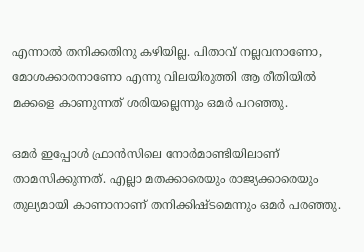എന്നാല്‍ തനിക്കതിനു കഴിയില്ല. പിതാവ് നല്ലവനാണോ, മോശക്കാരനാണോ എന്നു വിലയിരുത്തി ആ രീതിയില്‍ മക്കളെ കാണുന്നത് ശരിയല്ലെന്നും ഒമര്‍ പറഞ്ഞു.

ഒമര്‍ ഇപ്പോള്‍ ഫ്രാന്‍സിലെ നോര്‍മാണ്ടിയിലാണ് താമസിക്കുന്നത്. എല്ലാ മതക്കാരെയും രാജ്യക്കാരെയും തുല്യമായി കാണാനാണ് തനിക്കിഷ്ടമെന്നും ഒമര്‍ പരഞ്ഞു.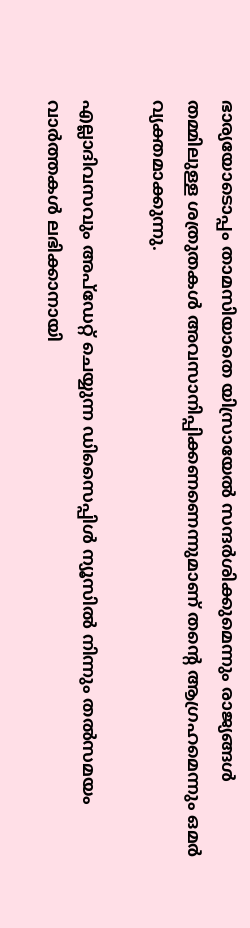ഭാര്യയോടൊപ്പം താമസിയാതെ യിസ്രായേല്‍ സന്ദര്‍ശിക്കുമെന്നും രാജ്യങ്ങള്‍ തമ്മിലുള്ള ശത്രുതകള്‍ അവസാനിപ്പിക്കണണെന്നുമാണ് തന്റെ ആഗ്രഹമെന്നും ഒമര്‍ വ്യക്തമാക്കുന്നു.

എല്ലാദിവസവും അപ്ഡേറ്റ് ചെയ്യുന്ന ഡിസൈപ്പിൾ ന്യൂസിൽ നിന്നും തൽസമയം വാർത്തകൾ ലഭിക്കാനായി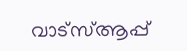വാട്സ്ആപ്പ്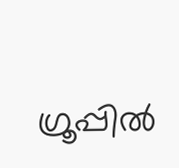ഗ്രൂപ്പിൽ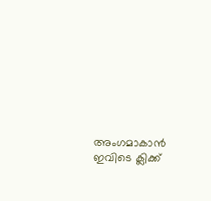അംഗമാകാൻ ഇവിടെ ക്ലിക്ക്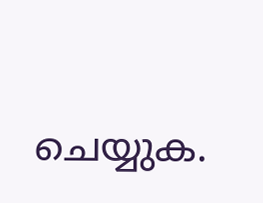ചെയ്യുക.